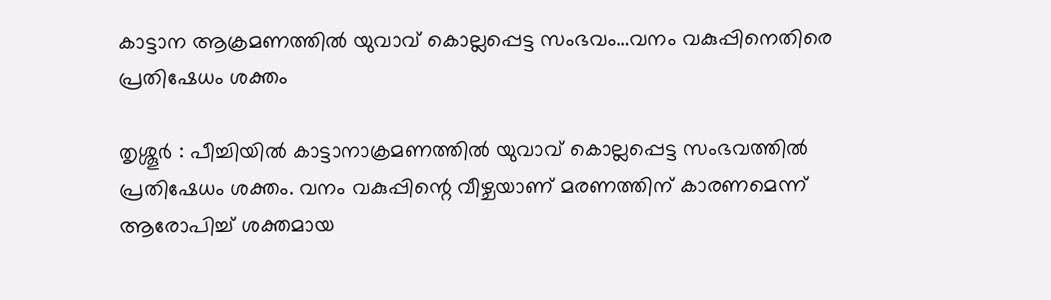കാട്ടാന ആക്രമണത്തിൽ യുവാവ് കൊല്ലപ്പെട്ട സംഭവം…വനം വകുപ്പിനെതിരെ പ്രതിഷേധം ശക്തം

തൃശ്ശൂർ : പീച്ചിയിൽ കാട്ടാനാക്രമണത്തിൽ യുവാവ് കൊല്ലപ്പെട്ട സംഭവത്തിൽ പ്രതിഷേധം ശക്തം. വനം വകുപ്പിന്റെ വീഴ്ചയാണ് മരണത്തിന് കാരണമെന്ന് ആരോപിച്ച് ശക്തമായ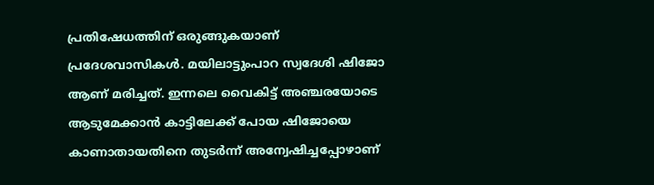പ്രതിഷേധത്തിന് ഒരുങ്ങുകയാണ് പ്രദേശവാസികൾ. മയിലാട്ടുംപാറ സ്വദേശി ഷിജോ ആണ് മരിച്ചത്. ഇന്നലെ വൈകിട്ട് അഞ്ചരയോടെ ആടുമേക്കാൻ കാട്ടിലേക്ക് പോയ ഷിജോയെ കാണാതായതിനെ തുടർന്ന് അന്വേഷിച്ചപ്പോഴാണ്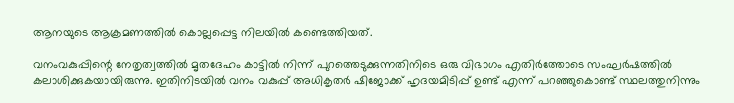ആനയുടെ ആക്രമണത്തിൽ കൊല്ലപ്പെട്ട നിലയിൽ കണ്ടെത്തിയത്.

വനംവകുപ്പിന്റെ നേതൃത്വത്തിൽ മൃതദേഹം കാട്ടിൽ നിന്ന് പുറത്തെടുക്കുന്നതിനിടെ ഒരു വിഭാഗം എതിർത്തോടെ സംഘർഷത്തിൽ കലാശിക്കുകയായിരുന്നു. ഇതിനിടയിൽ വനം വകുപ്പ് അധികൃതർ ഷിജോക്ക് ഹൃദയമിടിപ്പ് ഉണ്ട് എന്ന് പറഞ്ഞുകൊണ്ട് സ്ഥലത്തുനിന്നും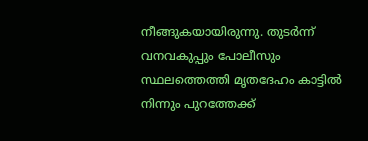നീങ്ങുകയായിരുന്നു. തുടർന്ന് വനവകുപ്പും പോലീസും സ്ഥലത്തെത്തി മൃതദേഹം കാട്ടിൽ നിന്നും പുറത്തേക്ക്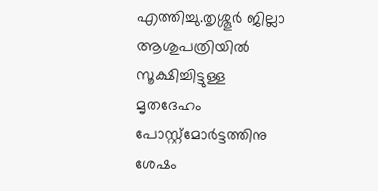എത്തിച്ചു.തൃശ്ശൂർ ജില്ലാ ആശുപത്രിയിൽ സൂക്ഷിച്ചിട്ടുള്ള മൃതദേഹം പോസ്റ്റ്മോർട്ടത്തിനു ശേഷം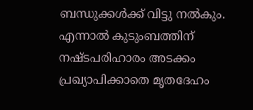ബന്ധുക്കൾക്ക് വിട്ടു നൽകും. എന്നാൽ കുടുംബത്തിന് നഷ്ടപരിഹാരം അടക്കം പ്രഖ്യാപിക്കാതെ മൃതദേഹം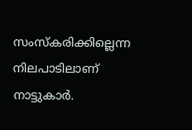സംസ്കരിക്കില്ലെന്ന നിലപാടിലാണ് നാട്ടുകാർ.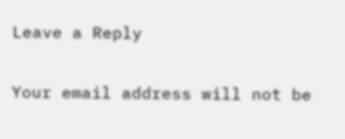Leave a Reply

Your email address will not be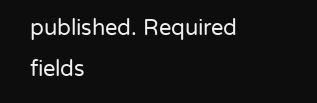published. Required fields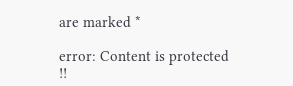are marked *

error: Content is protected !!